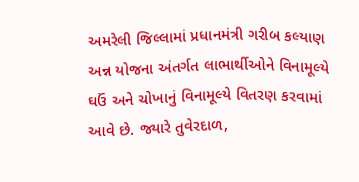અમરેલી જિલ્લામાં પ્રધાનમંત્રી ગરીબ કલ્યાણ અન્ન યોજના અંતર્ગત લાભાર્થીઓને વિનામૂલ્યે ઘઉં અને ચોખાનું વિનામૂલ્યે વિતરણ કરવામાં આવે છે. જ્યારે તુવેરદાળ,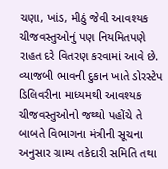ચણા, ખાંડ, મીઠું જેવી આવશ્યક ચીજવસ્તુઓનું પણ નિયમિતપણે રાહત દરે વિતરણ કરવામાં આવે છે. વ્યાજબી ભાવની દુકાન ખાતે ડોરસ્ટેપ ડિલિવરીના માધ્યમથી આવશ્યક ચીજવસ્તુઓનો જથ્થો પહોંચે તે બાબતે વિભાગના મંત્રીની સૂચના અનુસાર ગ્રામ્ય તકેદારી સમિતિ તથા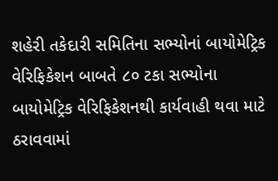શહેરી તકેદારી સમિતિના સભ્યોનાં બાયોમેટ્રિક વેરિફિકેશન બાબતે ૮૦ ટકા સભ્યોના બાયોમેટ્રિક વેરિફિકેશનથી કાર્યવાહી થવા માટે ઠરાવવામાં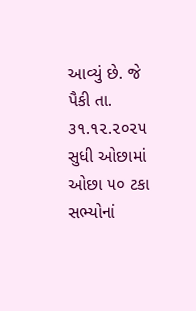આવ્યું છે. જે પૈકી તા. ૩૧.૧૨.૨૦૨૫ સુધી ઓછામાં ઓછા ૫૦ ટકા સભ્યોનાં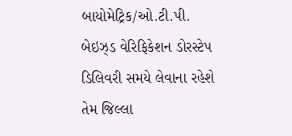બાયોમેટ્રિક/ઓ.ટી.પી. બેઇઝ્ડ વેરિફિકેશન ડોરસ્ટેપ ડિલિવરી સમયે લેવાના રહેશે તેમ જિલ્લા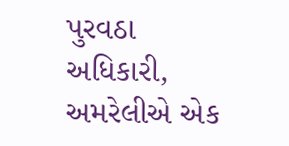પુરવઠા અધિકારી, અમરેલીએ એક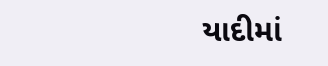યાદીમાં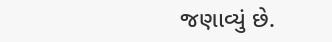જણાવ્યું છે.